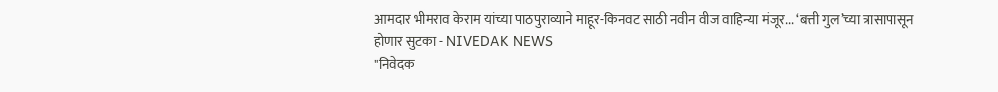आमदार भीमराव केराम यांच्या पाठपुराव्याने माहूर-किनवट साठी नवीन वीज वाहिन्या मंजूर... ‘बत्ती गुल’च्या त्रासापासून होणार सुटका - NIVEDAK NEWS
"निवेदक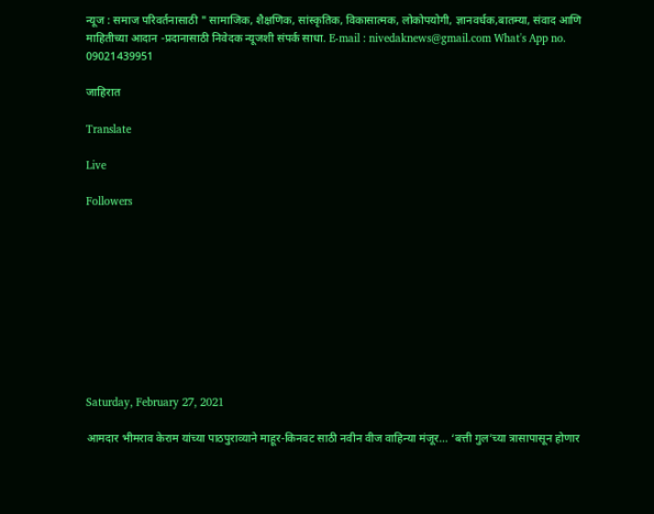न्यूज : समाज परिवर्तनासाठी " सामाजिक, शैक्षणिक, सांस्कृतिक, विकासात्मक, लोकोपयोगी, ज्ञानवर्धक,बातम्या, संवाद आणि माहितीच्या आदान -प्रदानासाठी निवेदक न्यूजशी संपर्क साधा. E-mail : nivedaknews@gmail.com What's App no. 09021439951

जाहिरात

Translate

Live

Followers










Saturday, February 27, 2021

आमदार भीमराव केराम यांच्या पाठपुराव्याने माहूर-किनवट साठी नवीन वीज वाहिन्या मंजूर... ‘बत्ती गुल’च्या त्रासापासून होणार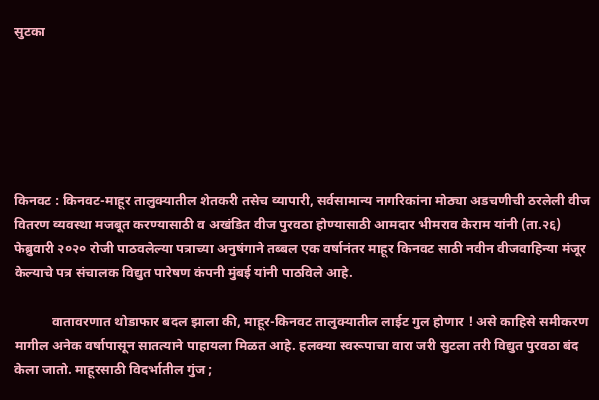सुटका






किनवट : किनवट-माहूर तालुक्यातील शेतकरी तसेच व्यापारी, सर्वसामान्य नागरिकांना मोठ्या अडचणीची ठरलेली वीज वितरण व्यवस्था मजबूत करण्यासाठी व अखंडित वीज पुरवठा होण्यासाठी आमदार भीमराव केराम यांनी (ता.२६) फेब्रुवारी २०२० रोजी पाठवलेल्या पत्राच्या अनुषंगाने तब्बल एक वर्षानंतर माहूर किनवट साठी नवीन वीजवाहिन्या मंजूर केल्याचे पत्र संचालक विद्युत पारेषण कंपनी मुंबई यांनी पाठविले आहे.

           वातावरणात थोडाफार बदल झाला की, माहूर-किनवट तालुक्यातील लाईट गुल होणार ! असे काहिसे समीकरण मागील अनेक वर्षापासून सातत्याने पाहायला मिळत आहे. हलक्‍या स्वरूपाचा वारा जरी सुटला तरी विद्युत पुरवठा बंद केला जातो. माहूरसाठी विदर्भातील गुंज ;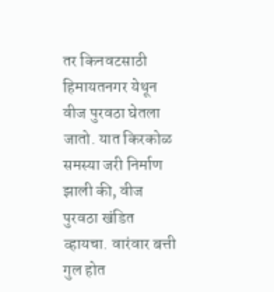तर किनवटसाठी हिमायतनगर येथून वीज पुरवठा घेतला जातो. यात किरकोळ समस्या जरी निर्माण झाली की, वीज पुरवठा खंडित व्हायचा. वारंवार बत्ती गुल होत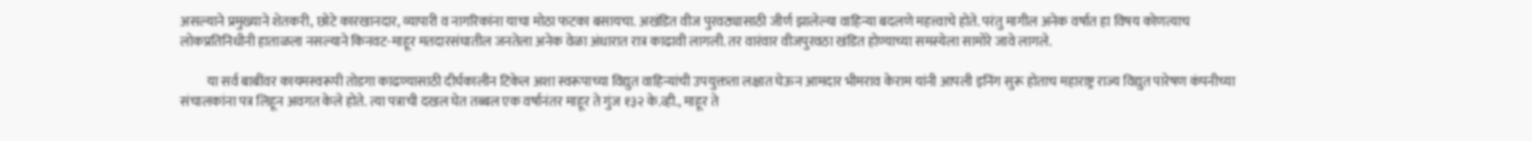असल्याने प्रमुख्याने शेतकरी, छोटे कारखानदार, व्यापारी व नागरिकांना याचा मोठा फटका बसायचा. अखंडित वीज पुरवठ्यासाठी जीर्ण झालेल्या वाहिन्या बदलणे महत्त्वाचे होते. परंतु मागील अनेक वर्षात हा विषय कोणत्याच लोकप्रतिनिधीनी हाताळला नसल्याने किनवट-माहूर मतदारसंघातील जनतेला अनेक वेळा अंधारात रात्र काढावी लागली. तर वारंवार वीजपुरवठा खंडित होण्याच्या समस्येला सामोरे जावे लागले.

          या सर्व बाबींवर कायमस्वरूपी तोडगा काढण्यासाठी दीर्घकालीन टिकेल अशा स्वरूपाच्या विद्युत वाहिन्यांची उपयुक्तता लक्षात घेऊन आमदार भीमराव केराम यांनी आपली इनिंग सुरू होताच महाराष्ट्र राज्य विद्युत पारेषण कंपनीच्या संचालकांना पत्र लिहून अवगत केले होते. त्या पत्राची दखल घेत तब्बल एक वर्षानंतर माहूर ते गुंज १३२ के.व्ही., माहूर ते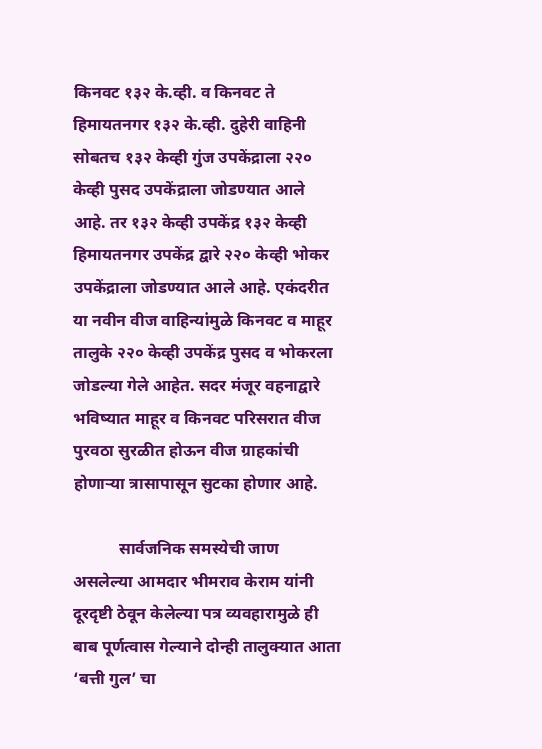किनवट १३२ के.व्ही. व किनवट ते हिमायतनगर १३२ के.व्ही. दुहेरी वाहिनी सोबतच १३२ केव्ही गुंज उपकेंद्राला २२० केव्ही पुसद उपकेंद्राला जोडण्यात आले आहे. तर १३२ केव्ही उपकेंद्र १३२ केव्ही हिमायतनगर उपकेंद्र द्वारे २२० केव्ही भोकर उपकेंद्राला जोडण्यात आले आहे. एकंदरीत या नवीन वीज वाहिन्यांमुळे किनवट व माहूर तालुके २२० केव्ही उपकेंद्र पुसद व भोकरला जोडल्या गेले आहेत. सदर मंजूर वहनाद्वारे भविष्यात माहूर व किनवट परिसरात वीज पुरवठा सुरळीत होऊन वीज ग्राहकांची होणाऱ्या त्रासापासून सुटका होणार आहे.

           सार्वजनिक समस्येची जाण असलेल्या आमदार भीमराव केराम यांनी दूरदृष्टी ठेवून केलेल्या पत्र व्यवहारामुळे ही बाब पूर्णत्वास गेल्याने दोन्ही तालुक्यात आता ‘बत्ती गुल’ चा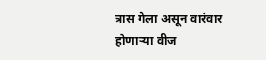त्रास गेला असून वारंवार होणाऱ्या वीज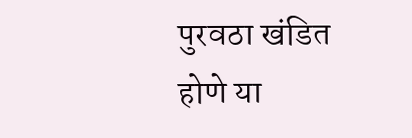पुरवठा खंडित होणे या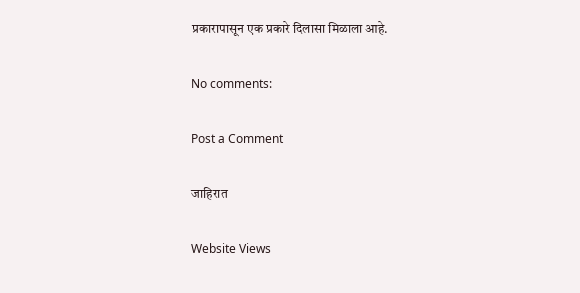प्रकारापासून एक प्रकारे दिलासा मिळाला आहे.

No comments:

Post a Comment

जाहिरात

Website Views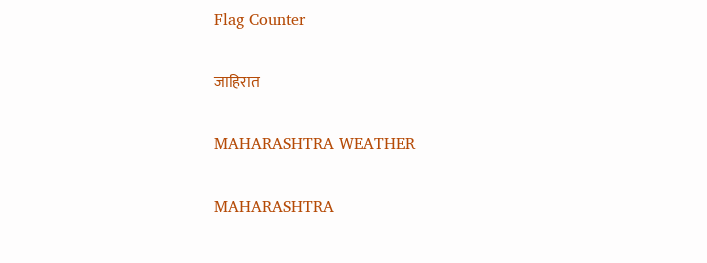Flag Counter

जाहिरात

MAHARASHTRA WEATHER

MAHARASHTRA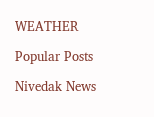WEATHER

Popular Posts

Nivedak News